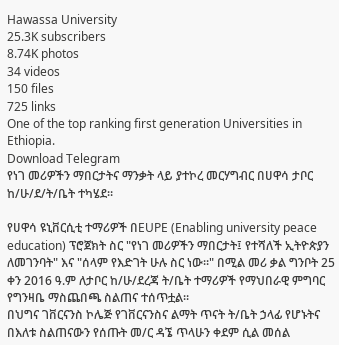Hawassa University
25.3K subscribers
8.74K photos
34 videos
150 files
725 links
One of the top ranking first generation Universities in Ethiopia.
Download Telegram
የነገ መሪዎችን ማበርታትና ማንቃት ላይ ያተኮረ መርሃግብር በሀዋሳ ታቦር ከ/ሁ/ደ/ት/ቤት ተካሄደ።

የሀዋሳ ዩኒቨርሲቲ ተማሪዎች በEUPE (Enabling university peace education) ፕሮጀክት ስር "የነገ መሪዎችን ማበርታት፤ የተሻለች ኢትዮጵያን ለመገንባት" እና "ሰላም የእድገት ሁሉ ስር ነው።" በሚል መሪ ቃል ግንቦት 25 ቀን 2016 ዓ.ም ለታቦር ከ/ሁ/ደረጃ ት/ቤት ተማሪዎች የማህበራዊ ምግባር የግንዛቤ ማስጨበጫ ስልጠና ተሰጥቷል።
በህግና ገቨርናንስ ኮሌጅ የገቨርናንስና ልማት ጥናት ት/ቤት ኃላፊ የሆኑትና በእለቱ ስልጠናውን የሰጡት መ/ር ዳኜ ጥላሁን ቀደም ሲል መሰል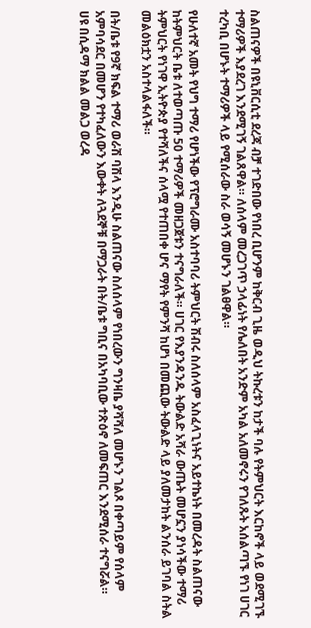ስልጠናዎች በዩኒቨርሲቲ ደረጃ ብቻ ተገድበው የነበረ ቢሆንም ከቅርብ ጊዜ ወዲህ ትኩረቱን ከታች ባሉ የትምህርት እርከኖች ላይ ወደሚገኙ ተማሪዎች እያደረገ እንደሚገኝ ገልጸዋል። ለሰላም መረጋገጥ ኃላፊነት የሌለበት አንድም አካል አለመኖሩን የገለጹት አሰልጣኙ የነገ ሀገር ተረካቢ በሆኑት ተማሪዎች ላይ የሚሰራው ስራ ወሳኝ መሆኑን ገልፀዋል።

የሁለተኛ አመት የህግ ተማሪ የሆነችው የፕሮግራሙ አስተባባሪ ትምህርት ሽብሩ ስለሰላም አስፈላጊነትና አይተኬነት በመረዳት ስልጠናው ከትምህርት ቤቱ ለተወጣጡ 50 ተማሪዎች መዘጋጀቱን ተናግራለች። ሀገር የእያንዳንዱ ትውልድ አሻራ ውጤት መሆኗን ያነሳችው ተማሪ ትምህርት የነገዋ ኢትዮጵያ የተሻለችና ሰላሟ የተጠበቀ ሆና ማየት የምንሻ ከሆነ በመጪው ትውልድ ላይ ያለመታከት ልንሰራ ይገባል ስትል መልዕክቷን አስተላልፋለች።

በት/ቤቱ የ9ኛ ክፍል ተማሪ ወራሽ ባሽላ እንዲሁ ስልጠናው ስለሰላም የነበረውን ግንዛቤ ያሻሻለ መሆኑን ገልጾ በቀጣይም የሰላም አምባሳደር በመሆን የተካፈለውን እውቀት ለጓደኞቹ በማጋራት በት/ቤቱ ግቢና በአካባቢው ተጽዕኖ ለመፍጠር እንደሚሰራ ተናግሯል።
ሀዩ በሲዳማ ክልል መልጋ ወረዳ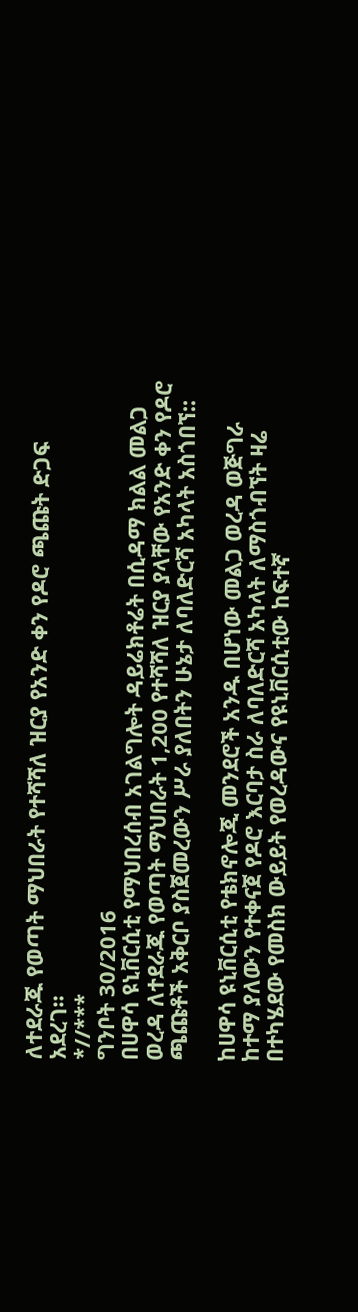ለተደራጁ የወጣት ማህበራት የተሻሻለ ዝርያ የአንድ ቀን የዶሮ ጫጩት ድጋፍ አደረገ።
*//***
ግንቦት 30/2016
በሀዋሳ ዩኒቨርሲቲ የማህበረሰብ አገልግሎት ዳይሬክቶሬት በሲዳማ ክልል መልጋ ወረዳ ለተደራጁ የወጣት ማህበራት 1,200 የተሻሻለ ዝርያ ያላቸው የአንድ ቀን የዶሮ ጫጩቶች አቅርቦ ያስጀመረውን ሥራ ያለበትን ሁኔታ ለባለድርሻ አካላት አስጎበኘ::

ከሀዋሳ ዩኒቨርሲቲ የቴክኖሎጂ መንደሮች አንዱ በሆነው መልጋ ወረዳ ወጅግራ ከተማ ያለውን የተቀናጀ የዶሮ እርባታ ስራ ለባለድርሻ አካላት ለማስጎብኘት ዛሬ በተካሄደው የመስክ ውይይት የወረዳውና የዩኒቨርሲቲው ከፍተኛ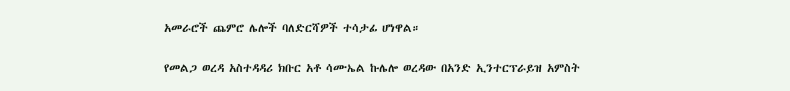አመራሮች ጨምሮ ሌሎች ባለድርሻዎች ተሳታፊ ሆነዋል።

የመልጋ ወረዳ አስተዳዳሪ ክቡር አቶ ሳሙኤል ኩሌሎ ወረዳው በአንድ ኢንተርፕራይዝ አምስት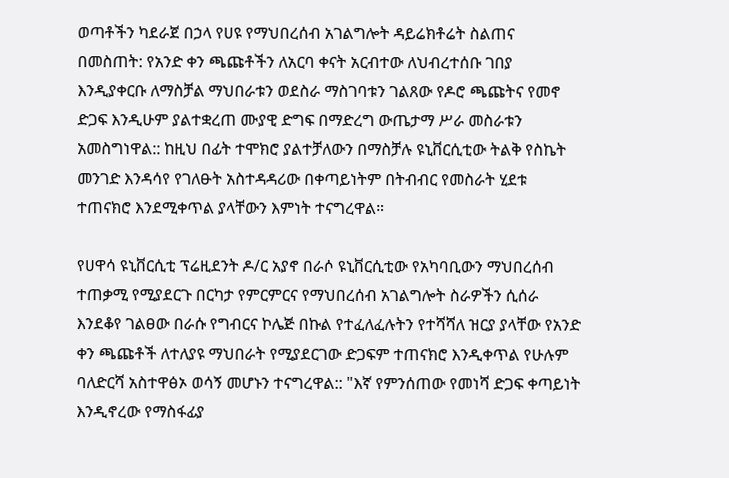ወጣቶችን ካደራጀ በኃላ የሀዩ የማህበረሰብ አገልግሎት ዳይሬክቶሬት ስልጠና በመስጠት: የአንድ ቀን ጫጩቶችን ለአርባ ቀናት አርብተው ለህብረተሰቡ ገበያ እንዲያቀርቡ ለማስቻል ማህበራቱን ወደስራ ማስገባቱን ገልጸው የዶሮ ጫጩትና የመኖ ድጋፍ እንዲሁም ያልተቋረጠ ሙያዊ ድግፍ በማድረግ ውጤታማ ሥራ መስራቱን አመስግነዋል:: ከዚህ በፊት ተሞክሮ ያልተቻለውን በማስቻሉ ዩኒቨርሲቲው ትልቅ የስኬት መንገድ እንዳሳየ የገለፁት አስተዳዳሪው በቀጣይነትም በትብብር የመስራት ሂደቱ ተጠናክሮ እንደሚቀጥል ያላቸውን እምነት ተናግረዋል።

የሀዋሳ ዩኒቨርሲቲ ፕሬዚደንት ዶ/ር አያኖ በራሶ ዩኒቨርሲቲው የአካባቢውን ማህበረሰብ ተጠቃሚ የሚያደርጉ በርካታ የምርምርና የማህበረሰብ አገልግሎት ስራዎችን ሲሰራ እንደቆየ ገልፀው በራሱ የግብርና ኮሌጅ በኩል የተፈለፈሉትን የተሻሻለ ዝርያ ያላቸው የአንድ ቀን ጫጩቶች ለተለያዩ ማህበራት የሚያደርገው ድጋፍም ተጠናክሮ እንዲቀጥል የሁሉም
ባለድርሻ አስተዋፅኦ ወሳኝ መሆኑን ተናግረዋል:: "እኛ የምንሰጠው የመነሻ ድጋፍ ቀጣይነት እንዲኖረው የማስፋፊያ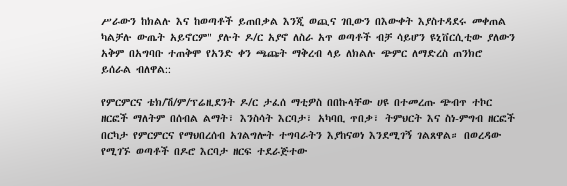ሥራውን ከክልሉ እና ከወጣቶች ይጠበቃል እንጂ ወጪና ገቢውን በእውቀት እያስተዳደሩ መቀጠል ካልቻሉ ውጤት አይኖርም" ያሉት ዶ/ር አያኖ ለስራ አጥ ወጣቶች ብቻ ሳይሆን ዩኒቨርሲቲው ያለውን አቅም በአግባቡ ተጠቅሞ የአንድ ቀን ጫጩት ማቅረብ ላይ ለክልሉ ጭምር ለማድረስ ጠንክሮ ይሰራል ብለዋል::

የምርምርና ቴክ/ሽ/ም/ፕሬዚደንት ዶ/ር ታፈሰ ማቲዎስ በበኩላቸው ሀዩ በተመረጡ ጭብጥ ተኮር ዘርፎች ማለትም በሰብል ልማት፣ እንስሳት እርባታ፣ አካባቢ ጥበቃ፣ ትምህርት እና ስነ-ምግብ ዘርፎች በርካታ የምርምርና የማህበረሰብ አገልግሎት ተግባራትን እያከናወነ እንደሚገኝ ገልጸዋል። በወረዳው የሚገኙ ወጣቶች በዶሮ እርባታ ዘርፍ ተደራጅተው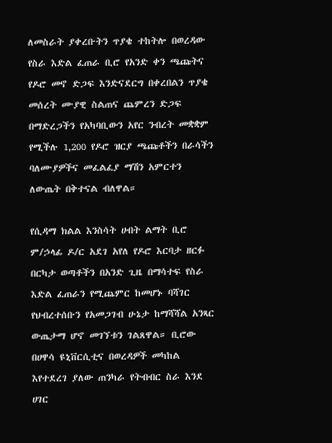ለመስራት ያቀረቡትን ጥያቄ ተከትሎ በወረዳው የስራ እድል ፈጠራ ቢሮ የአንድ ቀን ጫጩትና የዶሮ መኖ ድጋፍ እንድናደርግ በቀረበልን ጥያቄ መሰረት ሙያዊ ስልጠና ጨምረን ድጋፍ በማድረጋችን የአካባቢውን አየር ንብረት መቋቋም የሚችሉ 1,200 የዶሮ ዝርያ ጫጩቶችን በራሳችን ባለሙያዎችና መፈልፈያ ማሽን አምርተን ለውጤት በቅተናል ብለዋል።

የሲዳማ ክልል እንስሳት ሀብት ልማት ቢሮ ም/ኃላፊ ዶ/ር አደገ አየለ የዶሮ እርባታ ዘርፉ በርካታ ወጣቶችን በአንድ ጊዜ በማሳተፍ የስራ እድል ፈጠራን የሚጨምር ከመሆኑ ባሻገር የህብረተሰቡን የአመጋገብ ሁኔታ ከማሻሻል አንጻር ውጤታማ ሆኖ መገኘቱን ገልጸዋል። ቢሮው በሀዋሳ ዩኒቨርሲቲና በወረዳዎች መካከል እየተደረገ ያለው ጠንካራ የትብብር ስራ እንደ ሀገር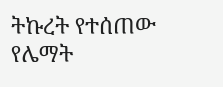ትኩረት የተሰጠው የሌማት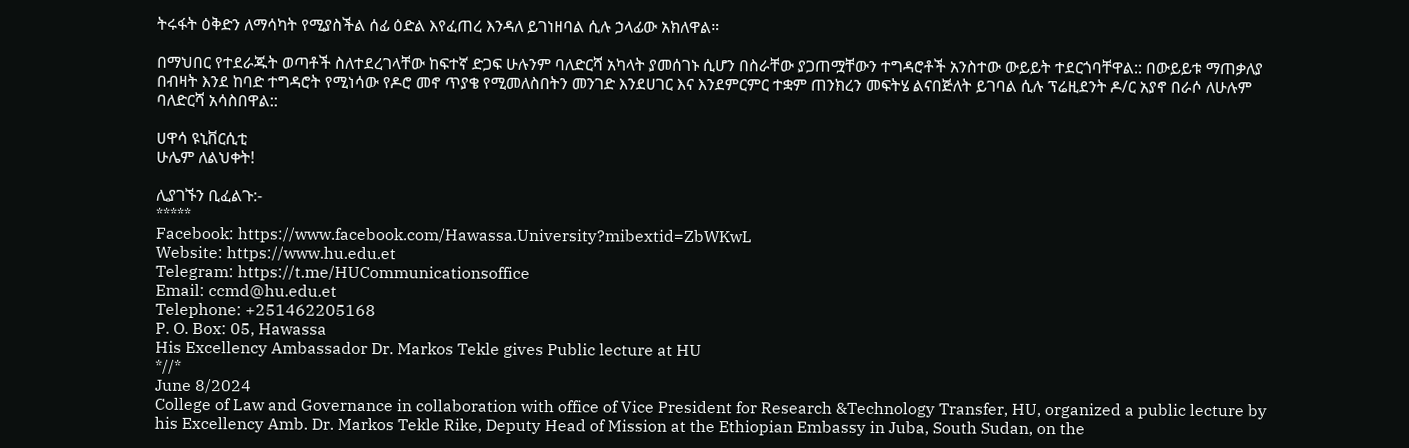ትሩፋት ዕቅድን ለማሳካት የሚያስችል ሰፊ ዕድል እየፈጠረ እንዳለ ይገነዘባል ሲሉ ኃላፊው አክለዋል።

በማህበር የተደራጁት ወጣቶች ስለተደረገላቸው ከፍተኛ ድጋፍ ሁሉንም ባለድርሻ አካላት ያመሰገኑ ሲሆን በስራቸው ያጋጠሟቸውን ተግዳሮቶች አንስተው ውይይት ተደርጎባቸዋል:: በውይይቱ ማጠቃለያ በብዛት እንደ ከባድ ተግዳሮት የሚነሳው የዶሮ መኖ ጥያቄ የሚመለስበትን መንገድ እንደሀገር እና እንደምርምር ተቋም ጠንክረን መፍትሄ ልናበጅለት ይገባል ሲሉ ፕሬዚደንት ዶ/ር አያኖ በራሶ ለሁሉም ባለድርሻ አሳስበዋል::

ሀዋሳ ዩኒቨርሲቲ
ሁሌም ለልህቀት!

ሊያገኙን ቢፈልጉ:-
*****
Facebook: https://www.facebook.com/Hawassa.University?mibextid=ZbWKwL
Website: https://www.hu.edu.et
Telegram: https://t.me/HUCommunicationsoffice
Email: ccmd@hu.edu.et
Telephone: +251462205168
P. O. Box: 05, Hawassa
His Excellency Ambassador Dr. Markos Tekle gives Public lecture at HU
*//*
June 8/2024
College of Law and Governance in collaboration with office of Vice President for Research &Technology Transfer, HU, organized a public lecture by his Excellency Amb. Dr. Markos Tekle Rike, Deputy Head of Mission at the Ethiopian Embassy in Juba, South Sudan, on the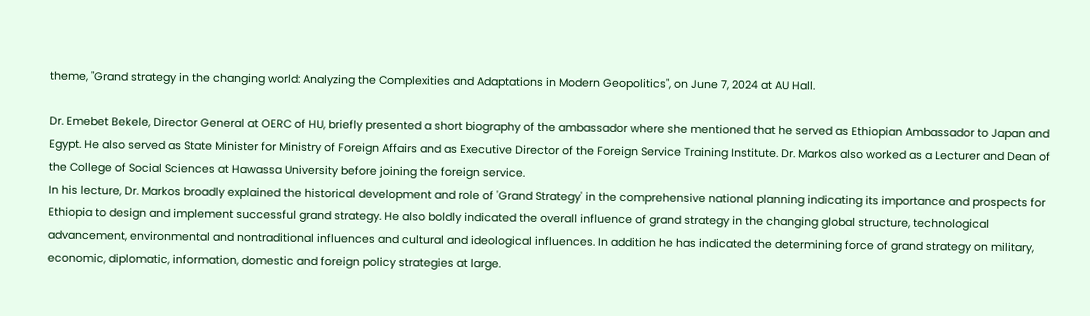theme, "Grand strategy in the changing world: Analyzing the Complexities and Adaptations in Modern Geopolitics", on June 7, 2024 at AU Hall.

Dr. Emebet Bekele, Director General at OERC of HU, briefly presented a short biography of the ambassador where she mentioned that he served as Ethiopian Ambassador to Japan and Egypt. He also served as State Minister for Ministry of Foreign Affairs and as Executive Director of the Foreign Service Training Institute. Dr. Markos also worked as a Lecturer and Dean of the College of Social Sciences at Hawassa University before joining the foreign service.
In his lecture, Dr. Markos broadly explained the historical development and role of 'Grand Strategy' in the comprehensive national planning indicating its importance and prospects for Ethiopia to design and implement successful grand strategy. He also boldly indicated the overall influence of grand strategy in the changing global structure, technological advancement, environmental and nontraditional influences and cultural and ideological influences. In addition he has indicated the determining force of grand strategy on military, economic, diplomatic, information, domestic and foreign policy strategies at large.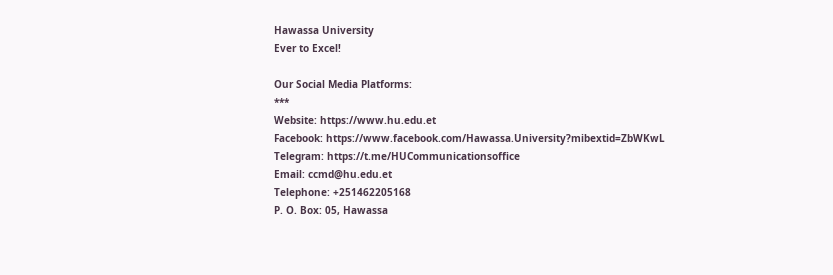Hawassa University
Ever to Excel!

Our Social Media Platforms:
***
Website: https://www.hu.edu.et
Facebook: https://www.facebook.com/Hawassa.University?mibextid=ZbWKwL
Telegram: https://t.me/HUCommunicationsoffice
Email: ccmd@hu.edu.et
Telephone: +251462205168
P. O. Box: 05, Hawassa